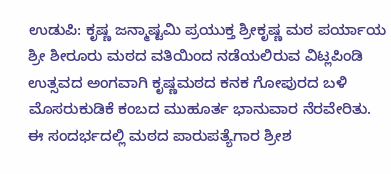ಉಡುಪಿ: ಕೃಷ್ಣ ಜನ್ಮಾಷ್ಟಮಿ ಪ್ರಯುಕ್ತ ಶ್ರೀಕೃಷ್ಣ ಮಠ ಪರ್ಯಾಯ ಶ್ರೀ ಶೀರೂರು ಮಠದ ವತಿಯಿಂದ ನಡೆಯಲಿರುವ ವಿಟ್ಲಪಿಂಡಿ ಉತ್ಸವದ ಅಂಗವಾಗಿ ಕೃಷ್ಣಮಠದ ಕನಕ ಗೋಪುರದ ಬಳಿ ಮೊಸರುಕುಡಿಕೆ ಕಂಬದ ಮುಹೂರ್ತ ಭಾನುವಾರ ನೆರವೇರಿತು.
ಈ ಸಂದರ್ಭದಲ್ಲಿ ಮಠದ ಪಾರುಪತ್ಯೆಗಾರ ಶ್ರೀಶ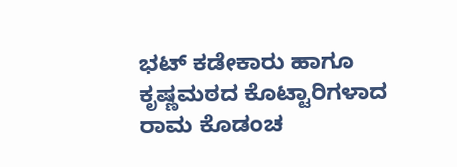ಭಟ್ ಕಡೇಕಾರು ಹಾಗೂ ಕೃಷ್ಣಮಠದ ಕೊಟ್ಟಾರಿಗಳಾದ ರಾಮ ಕೊಡಂಚ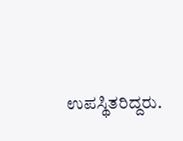ಉಪಸ್ಥಿತರಿದ್ದರು.